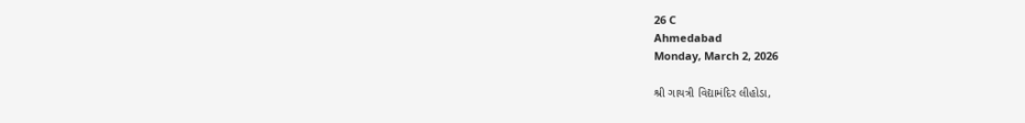26 C
Ahmedabad
Monday, March 2, 2026

શ્રી ગાયત્રી વિદ્યામંદિર લીહોડા,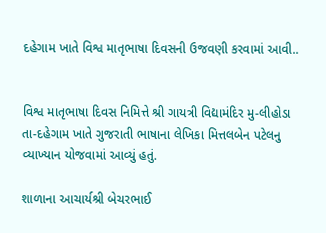દહેગામ ખાતે વિશ્વ માતૃભાષા દિવસની ઉજવણી કરવામાં આવી..


વિશ્વ માતૃભાષા દિવસ નિમિત્તે શ્રી ગાયત્રી વિદ્યામંદિર મુ-લીહોડા તા-દહેગામ ખાતે ગુજરાતી ભાષાના લેખિકા મિત્તલબેન પટેલનુ વ્યાખ્યાન યોજવામાં આવ્યું હતું.

શાળાના આચાર્યશ્રી બેચરભાઈ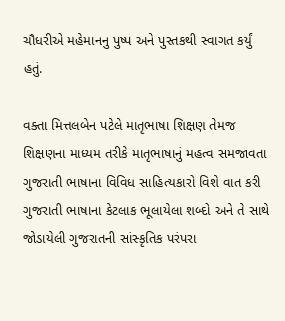ચૌધરીએ મહેમાનનુ પુષ્પ અને પુસ્તકથી સ્વાગત કર્યું હતું.

વક્તા મિત્તલબેન પટેલે માતૃભાષા શિક્ષણ તેમજ શિક્ષણના માધ્યમ તરીકે માતૃભાષાનું મહત્વ સમજાવતા ગુજરાતી ભાષાના વિવિધ સાહિત્યકારો વિશે વાત કરી ગુજરાતી ભાષાના કેટલાક ભૂલાયેલા શબ્દો અને તે સાથે જોડાયેલી ગુજરાતની સાંસ્કૃતિક પરંપરા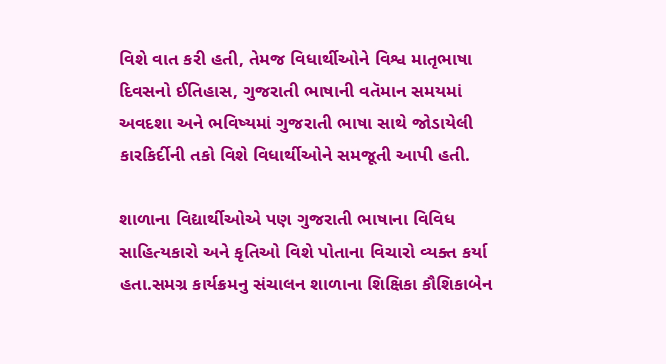વિશે વાત કરી હતી, તેમજ વિધાર્થીઓને વિશ્વ માતૃભાષા દિવસનો ઈતિહાસ, ગુજરાતી ભાષાની વતૅમાન સમયમાં અવદશા અને ભવિષ્યમાં ગુજરાતી ભાષા સાથે જોડાયેલી કારકિર્દીની તકો વિશે વિધાર્થીઓને સમજૂતી આપી હતી.

શાળાના વિદ્યાર્થીઓએ પણ ગુજરાતી ભાષાના વિવિધ સાહિત્યકારો અને કૃતિઓ વિશે પોતાના વિચારો વ્યક્ત કર્યા હતા.સમગ્ર કાર્યક્રમનુ સંચાલન શાળાના શિક્ષિકા કૌશિકાબેન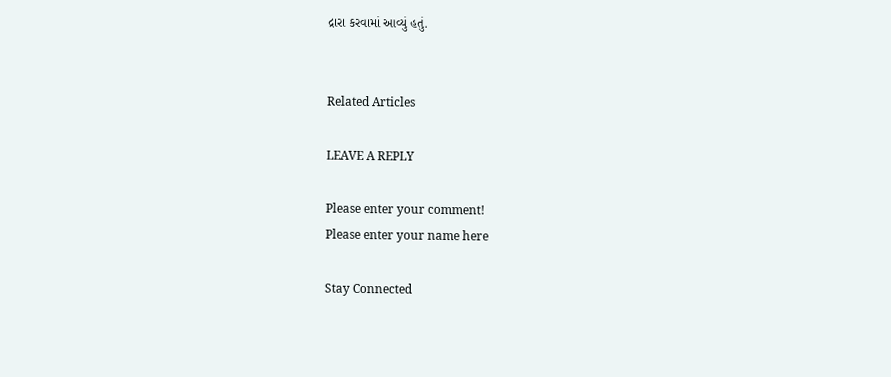દ્રારા કરવામાં આવ્યું હતું.


Related Articles

LEAVE A REPLY

Please enter your comment!
Please enter your name here

Stay Connected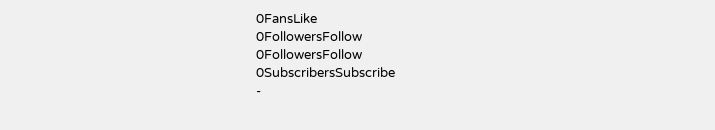0FansLike
0FollowersFollow
0FollowersFollow
0SubscribersSubscribe
-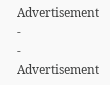Advertisement -
- Advertisement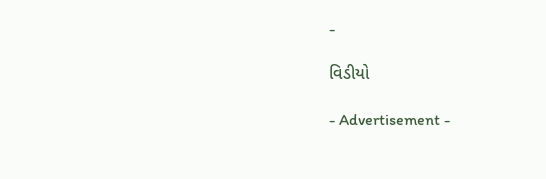-

વિડીયો

- Advertisement -